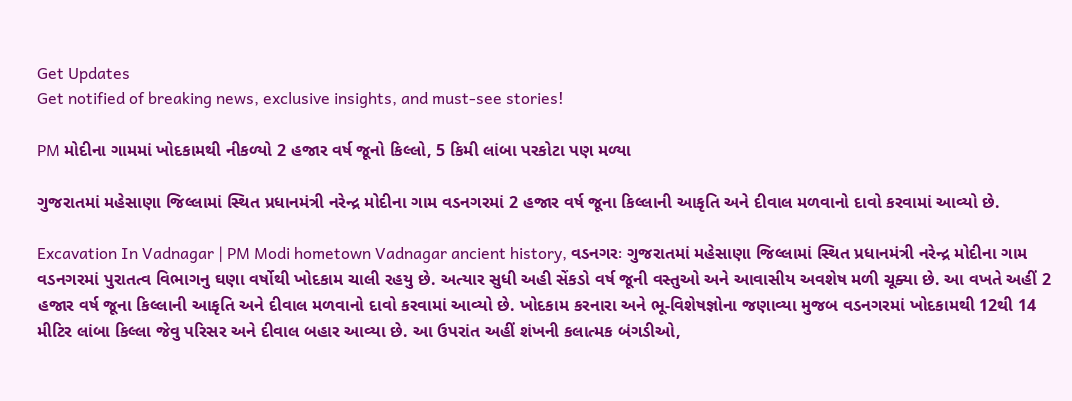Get Updates
Get notified of breaking news, exclusive insights, and must-see stories!

PM મોદીના ગામમાં ખોદકામથી નીકળ્યો 2 હજાર વર્ષ જૂનો કિલ્લો, 5 કિમી લાંબા પરકોટા પણ મળ્યા

ગુજરાતમાં મહેસાણા જિલ્લામાં સ્થિત પ્રધાનમંત્રી નરેન્દ્ર મોદીના ગામ વડનગરમાં 2 હજાર વર્ષ જૂના કિલ્લાની આકૃતિ અને દીવાલ મળવાનો દાવો કરવામાં આવ્યો છે.

Excavation In Vadnagar | PM Modi hometown Vadnagar ancient history, વડનગરઃ ગુજરાતમાં મહેસાણા જિલ્લામાં સ્થિત પ્રધાનમંત્રી નરેન્દ્ર મોદીના ગામ વડનગરમાં પુરાતત્વ વિભાગનુ ઘણા વર્ષોથી ખોદકામ ચાલી રહયુ છે. અત્યાર સુધી અહી સેંકડો વર્ષ જૂની વસ્તુઓ અને આવાસીય અવશેષ મળી ચૂક્યા છે. આ વખતે અહીં 2 હજાર વર્ષ જૂના કિલ્લાની આકૃતિ અને દીવાલ મળવાનો દાવો કરવામાં આવ્યો છે. ખોદકામ કરનારા અને ભૂ-વિશેષજ્ઞોના જણાવ્યા મુજબ વડનગરમાં ખોદકામથી 12થી 14 મીટિર લાંબા કિલ્લા જેવુ પરિસર અને દીવાલ બહાર આવ્યા છે. આ ઉપરાંત અહીં શંખની કલાત્મક બંગડીઓ,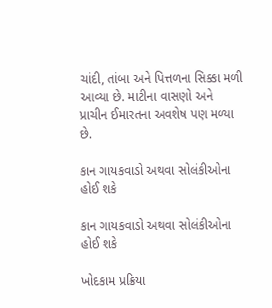ચાંદી, તાંબા અને પિત્તળના સિક્કા મળી આવ્યા છે. માટીના વાસણો અને પ્રાચીન ઈમારતના અવશેષ પણ મળ્યા છે.

કાન ગાયકવાડો અથવા સોલંકીઓના હોઈ શકે

કાન ગાયકવાડો અથવા સોલંકીઓના હોઈ શકે

ખોદકામ પ્રક્રિયા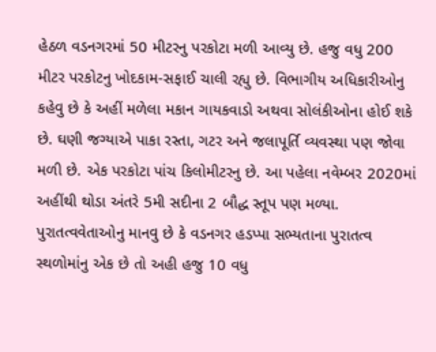હેઠળ વડનગરમાં 50 મીટરનુ પરકોટા મળી આવ્યુ છે. હજુ વધુ 200 મીટર પરકોટનુ ખોદકામ-સફાઈ ચાલી રહ્યુ છે. વિભાગીય અધિકારીઓનુ કહેવુ છે કે અહીં મળેલા મકાન ગાયકવાડો અથવા સોલંકીઓના હોઈ શકે છે. ઘણી જગ્યાએ પાકા રસ્તા, ગટર અને જલાપૂર્તિ વ્યવસ્થા પણ જોવા મળી છે. એક પરકોટા પાંચ કિલોમીટરનુ છે. આ પહેલા નવેમ્બર 2020માં અહીંથી થોડા અંતરે 5મી સદીના 2 બૌદ્ધ સ્તૂપ પણ મળ્યા. પુરાતત્વવેતાઓનુ માનવુ છે કે વડનગર હડપ્પા સભ્યતાના પુરાતત્વ સ્થળોમાંનુ એક છે તો અહી હજુ 10 વધુ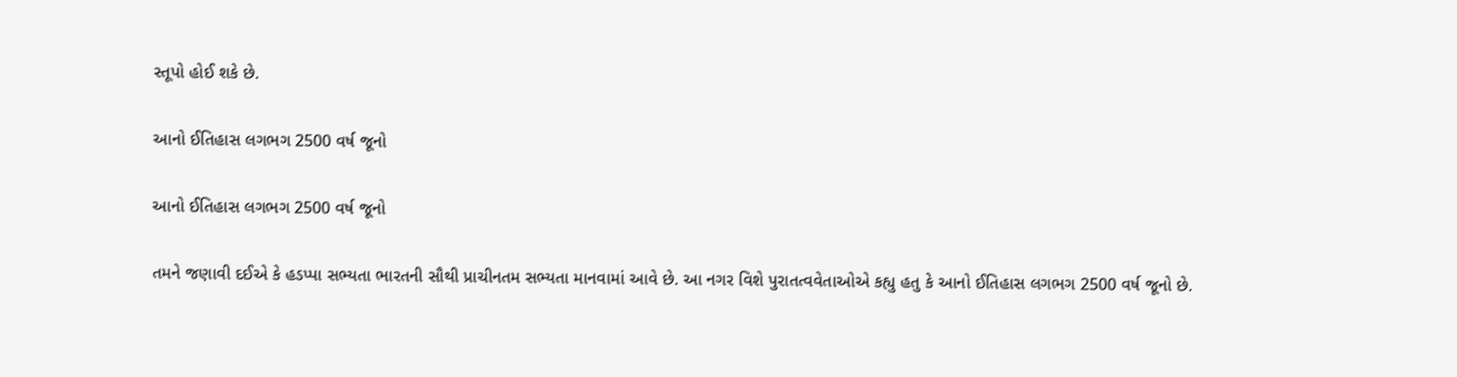સ્તૂપો હોઈ શકે છે.

આનો ઈતિહાસ લગભગ 2500 વર્ષ જૂનો

આનો ઈતિહાસ લગભગ 2500 વર્ષ જૂનો

તમને જણાવી દઈએ કે હડપ્પા સભ્યતા ભારતની સૌથી પ્રાચીનતમ સભ્યતા માનવામાં આવે છે. આ નગર વિશે પુરાતત્વવેતાઓએ કહ્યુ હતુ કે આનો ઈતિહાસ લગભગ 2500 વર્ષ જૂનો છે.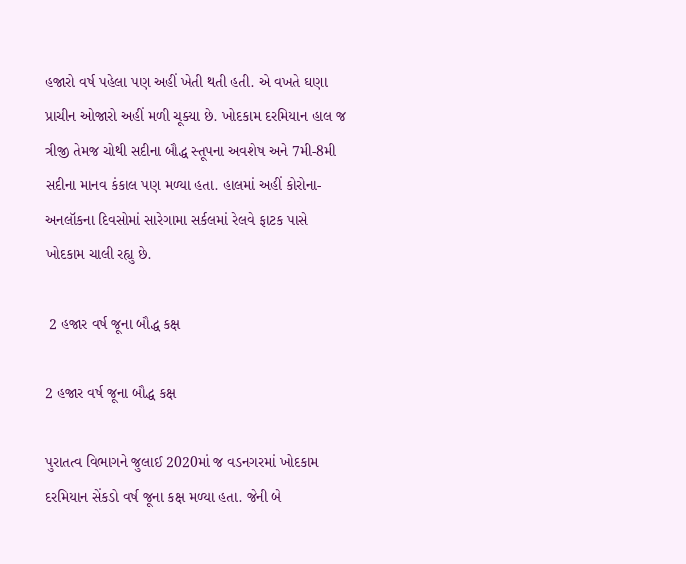હજારો વર્ષ પહેલા પણ અહીં ખેતી થતી હતી. એ વખતે ઘણા પ્રાચીન ઓજારો અહીં મળી ચૂક્યા છે. ખોદકામ દરમિયાન હાલ જ ત્રીજી તેમજ ચોથી સદીના બૌદ્ધ સ્તૂપના અવશેષ અને 7મી-8મી સદીના માનવ કંકાલ પણ મળ્યા હતા. હાલમાં અહીં કોરોના-અનલૉકના દિવસોમાં સારેગામા સર્કલમાં રેલવે ફાટક પાસે ખોદકામ ચાલી રહ્યુ છે.

 2 હજાર વર્ષ જૂના બૌદ્ધ કક્ષ

2 હજાર વર્ષ જૂના બૌદ્ધ કક્ષ

પુરાતત્વ વિભાગને જુલાઈ 2020માં જ વડનગરમાં ખોદકામ દરમિયાન સેંકડો વર્ષ જૂના કક્ષ મળ્યા હતા. જેની બે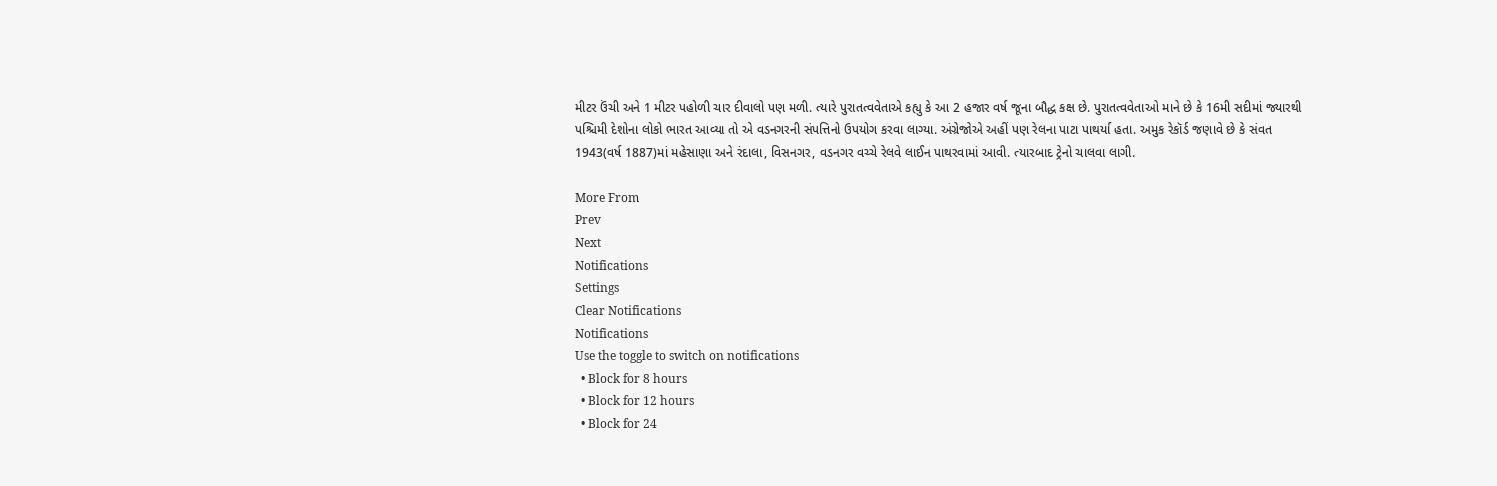મીટર ઉંચી અને 1 મીટર પહોળી ચાર દીવાલો પણ મળી. ત્યારે પુરાતત્વવેતાએ કહ્યુ કે આ 2 હજાર વર્ષ જૂના બૌદ્ધ કક્ષ છે. પુરાતત્વવેતાઓ માને છે કે 16મી સદીમાં જ્યારથી પશ્ચિમી દેશોના લોકો ભારત આવ્યા તો એ વડનગરની સંપત્તિનો ઉપયોગ કરવા લાગ્યા. અંગ્રેજોએ અહીં પણ રેલના પાટા પાથર્યા હતા. અમુક રેકૉર્ડ જણાવે છે કે સંવત 1943(વર્ષ 1887)માં મહેસાણા અને રંદાલા, વિસનગર, વડનગર વચ્ચે રેલવે લાઈન પાથરવામાં આવી. ત્યારબાદ ટ્રેનો ચાલવા લાગી.

More From
Prev
Next
Notifications
Settings
Clear Notifications
Notifications
Use the toggle to switch on notifications
  • Block for 8 hours
  • Block for 12 hours
  • Block for 24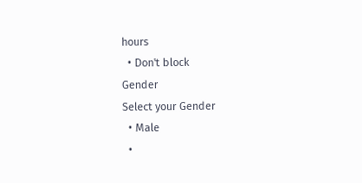hours
  • Don't block
Gender
Select your Gender
  • Male
  •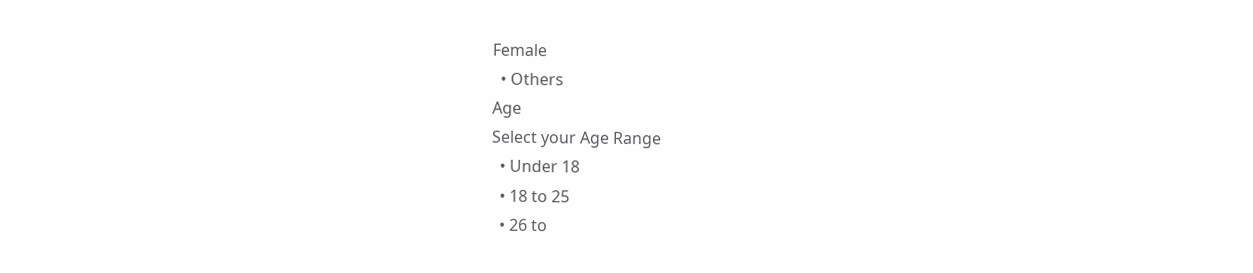Female
  • Others
Age
Select your Age Range
  • Under 18
  • 18 to 25
  • 26 to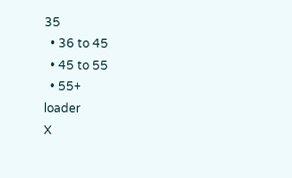35
  • 36 to 45
  • 45 to 55
  • 55+
loader
X